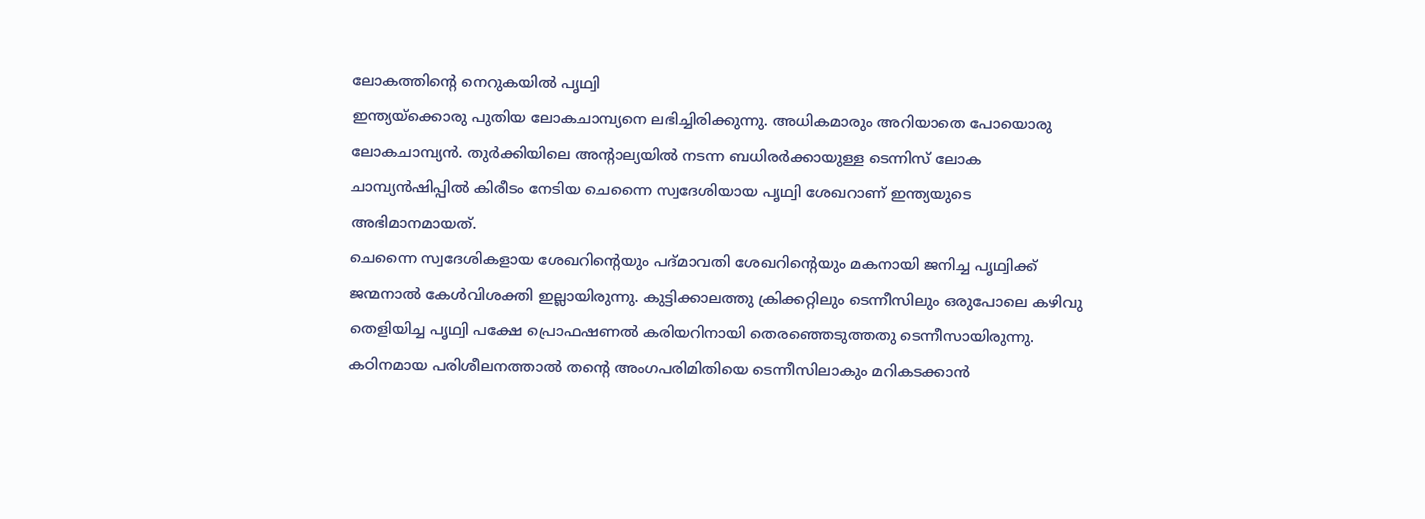ലോകത്തിന്റെ നെറുകയിൽ പൃഥ്വി
ഇന്ത്യയ്ക്കൊരു പുതിയ ലോകചാമ്പ്യനെ ലഭിച്ചിരിക്കുന്നു. അധികമാരും അറിയാതെ പോയൊരു ലോകചാമ്പ്യൻ. തുർക്കിയിലെ അന്റാല്യയിൽ നടന്ന ബധിരർക്കായുള്ള ടെന്നിസ് ലോക ചാമ്പ്യൻഷിപ്പിൽ കിരീടം നേടിയ ചെന്നൈ സ്വദേശിയായ പൃഥ്വി ശേഖറാണ് ഇന്ത്യയുടെ അഭിമാനമായത്.
ചെന്നൈ സ്വദേശികളായ ശേഖറിന്റെയും പദ്മാവതി ശേഖറിന്റെയും മകനായി ജനിച്ച പൃഥ്വിക്ക് ജന്മനാൽ കേൾവിശക്തി ഇല്ലായിരുന്നു. കുട്ടിക്കാലത്തു ക്രിക്കറ്റിലും ടെന്നീസിലും ഒരുപോലെ കഴിവു തെളിയിച്ച പൃഥ്വി പക്ഷേ പ്രൊഫഷണൽ കരിയറിനായി തെരഞ്ഞെടുത്തതു ടെന്നീസായിരുന്നു. കഠിനമായ പരിശീലനത്താൽ തന്റെ അംഗപരിമിതിയെ ടെന്നീസിലാകും മറികടക്കാൻ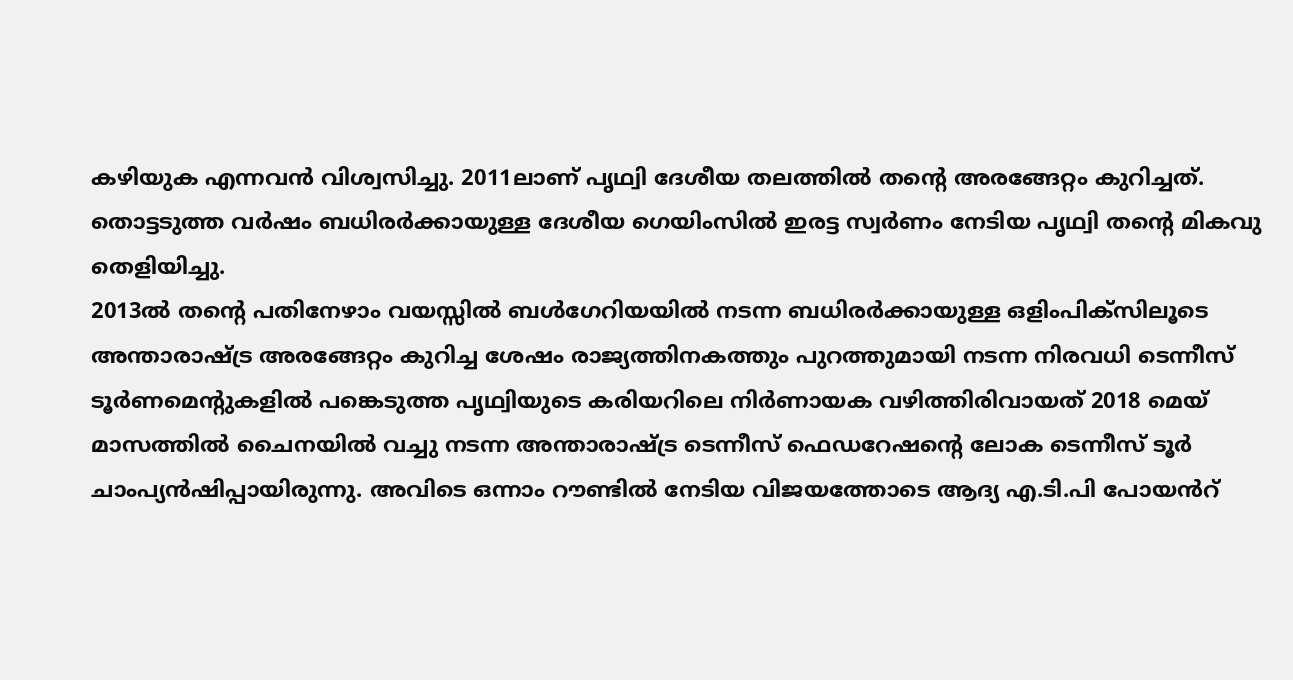കഴിയുക എന്നവൻ വിശ്വസിച്ചു. 2011ലാണ് പൃഥ്വി ദേശീയ തലത്തിൽ തന്റെ അരങ്ങേറ്റം കുറിച്ചത്. തൊട്ടടുത്ത വർഷം ബധിരർക്കായുള്ള ദേശീയ ഗെയിംസിൽ ഇരട്ട സ്വർണം നേടിയ പൃഥ്വി തന്റെ മികവു തെളിയിച്ചു.
2013ൽ തന്റെ പതിനേഴാം വയസ്സിൽ ബൾഗേറിയയിൽ നടന്ന ബധിരർക്കായുള്ള ഒളിംപിക്സിലൂടെ അന്താരാഷ്ട്ര അരങ്ങേറ്റം കുറിച്ച ശേഷം രാജ്യത്തിനകത്തും പുറത്തുമായി നടന്ന നിരവധി ടെന്നീസ് ടൂർണമെന്റുകളിൽ പങ്കെടുത്ത പൃഥ്വിയുടെ കരിയറിലെ നിർണായക വഴിത്തിരിവായത് 2018 മെയ് മാസത്തിൽ ചൈനയിൽ വച്ചു നടന്ന അന്താരാഷ്ട്ര ടെന്നീസ് ഫെഡറേഷന്റെ ലോക ടെന്നീസ് ടൂർ ചാംപ്യൻഷിപ്പായിരുന്നു. അവിടെ ഒന്നാം റൗണ്ടിൽ നേടിയ വിജയത്തോടെ ആദ്യ എ.ടി.പി പോയൻറ്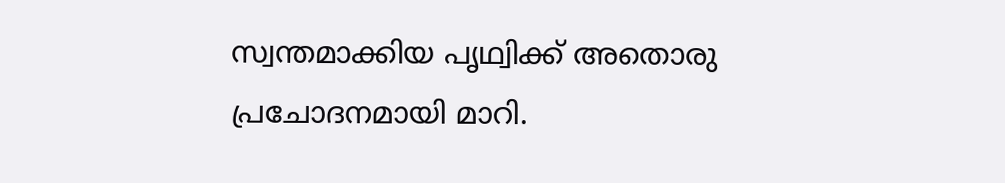സ്വന്തമാക്കിയ പൃഥ്വിക്ക് അതൊരു പ്രചോദനമായി മാറി.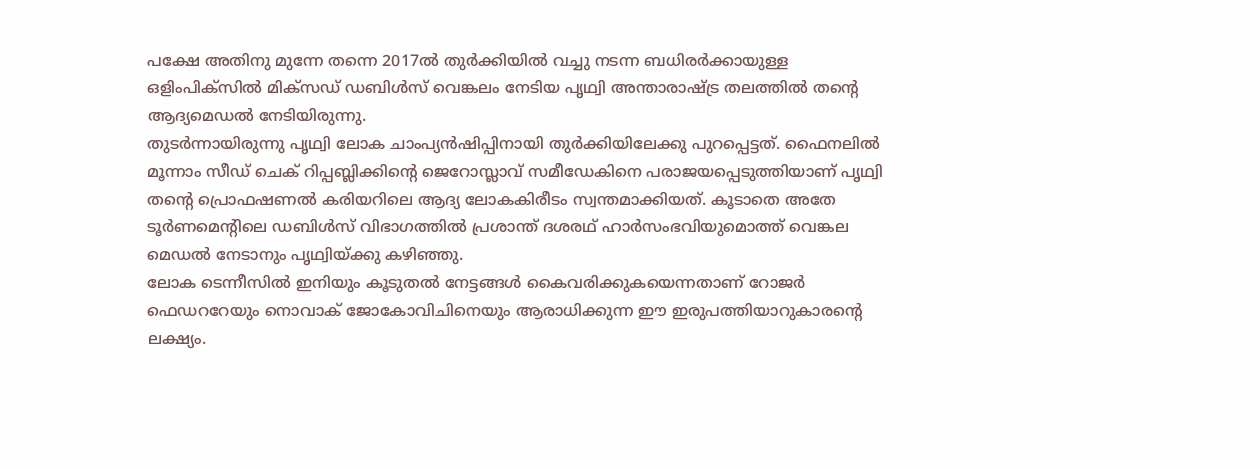പക്ഷേ അതിനു മുന്നേ തന്നെ 2017ൽ തുർക്കിയിൽ വച്ചു നടന്ന ബധിരർക്കായുള്ള ഒളിംപിക്സിൽ മിക്സഡ് ഡബിൾസ് വെങ്കലം നേടിയ പൃഥ്വി അന്താരാഷ്ട്ര തലത്തിൽ തന്റെ ആദ്യമെഡൽ നേടിയിരുന്നു.
തുടർന്നായിരുന്നു പൃഥ്വി ലോക ചാംപ്യൻഷിപ്പിനായി തുർക്കിയിലേക്കു പുറപ്പെട്ടത്. ഫൈനലിൽ മൂന്നാം സീഡ് ചെക് റിപ്പബ്ലിക്കിന്റെ ജെറോസ്ലാവ് സമീഡേകിനെ പരാജയപ്പെടുത്തിയാണ് പൃഥ്വി തന്റെ പ്രൊഫഷണൽ കരിയറിലെ ആദ്യ ലോകകിരീടം സ്വന്തമാക്കിയത്. കൂടാതെ അതേ ടൂർണമെന്റിലെ ഡബിൾസ് വിഭാഗത്തിൽ പ്രശാന്ത് ദശരഥ് ഹാർസംഭവിയുമൊത്ത് വെങ്കല മെഡൽ നേടാനും പൃഥ്വിയ്ക്കു കഴിഞ്ഞു.
ലോക ടെന്നീസിൽ ഇനിയും കൂടുതൽ നേട്ടങ്ങൾ കൈവരിക്കുകയെന്നതാണ് റോജർ ഫെഡററേയും നൊവാക് ജോകോവിചിനെയും ആരാധിക്കുന്ന ഈ ഇരുപത്തിയാറുകാരന്റെ ലക്ഷ്യം.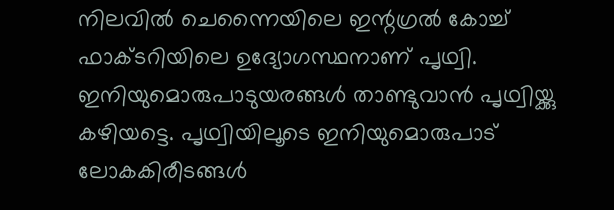നിലവിൽ ചെന്നൈയിലെ ഇന്റഗ്രൽ കോച്ച് ഫാക്ടറിയിലെ ഉദ്യോഗസ്ഥനാണ് പൃഥ്വി. ഇനിയുമൊരുപാടുയരങ്ങൾ താണ്ടുവാൻ പൃഥ്വിയ്ക്കു കഴിയട്ടെ. പൃഥ്വിയിലൂടെ ഇനിയുമൊരുപാട് ലോകകിരീടങ്ങൾ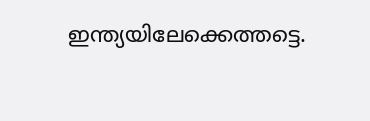ഇന്ത്യയിലേക്കെത്തട്ടെ.